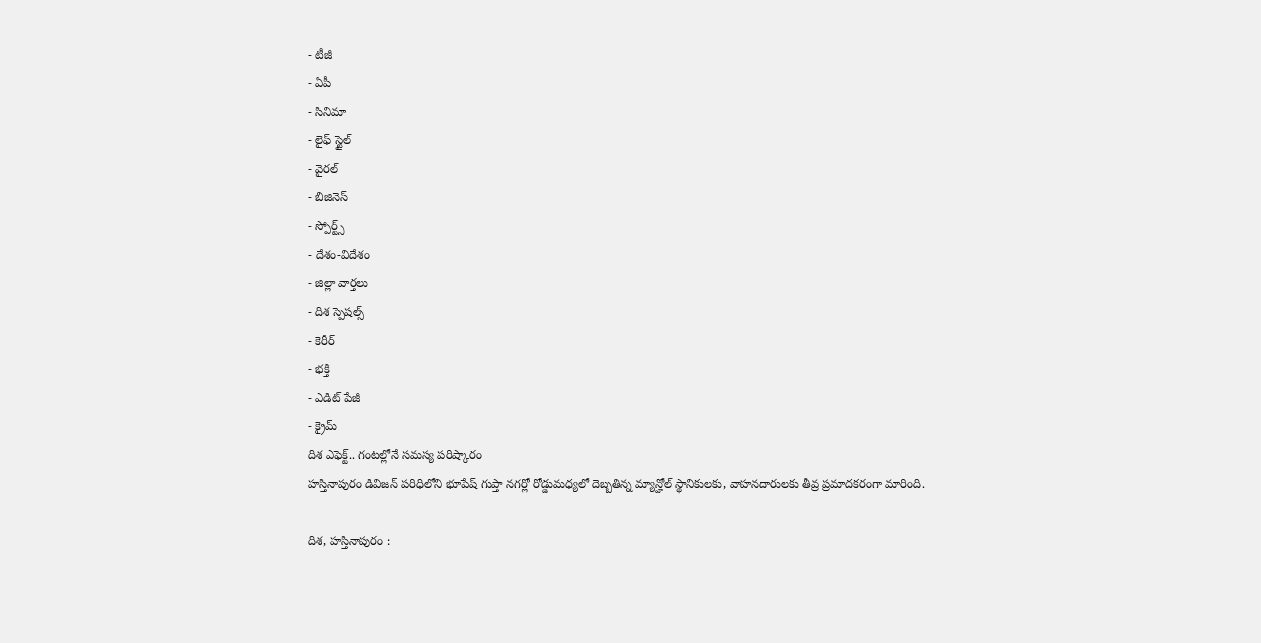- టీజీ
- ఏపీ
- సినిమా
- లైఫ్ స్టైల్
- వైరల్
- బిజినెస్
- స్పోర్ట్స్
- దేశం-విదేశం
- జిల్లా వార్తలు
- దిశ స్పెషల్స్
- కెరీర్
- భక్తి
- ఎడిట్ పేజీ
- క్రైమ్
దిశ ఎఫెక్ట్.. గంటల్లోనే సమస్య పరిష్కారం
హస్తినాపురం డివిజన్ పరిధిలోని భూపేష్ గుప్తా నగర్లో రోడ్డుమధ్యలో దెబ్బతిన్న మ్యాన్హోల్ స్థానికులకు, వాహనదారులకు తీవ్ర ప్రమాదకరంగా మారింది.

దిశ, హస్తినాపురం :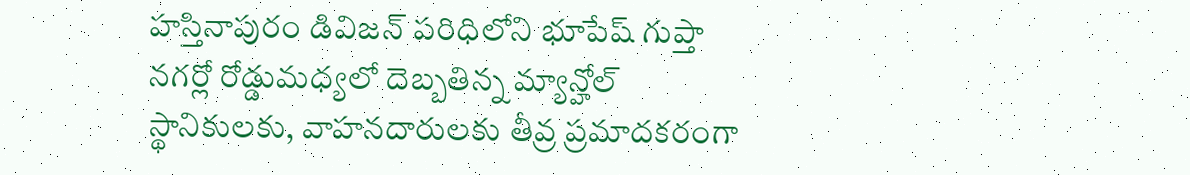హస్తినాపురం డివిజన్ పరిధిలోని భూపేష్ గుప్తా నగర్లో రోడ్డుమధ్యలో దెబ్బతిన్న మ్యాన్హోల్ స్థానికులకు, వాహనదారులకు తీవ్ర ప్రమాదకరంగా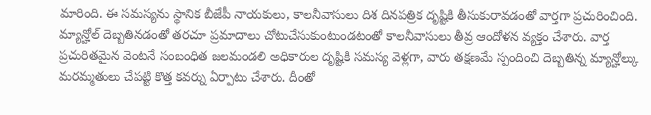మారింది. ఈ సమస్యను స్థానిక బీజేపీ నాయకులు, కాలనీవాసులు దిశ దినపత్రిక దృష్టికి తీసుకురావడంతో వార్తగా ప్రచురించింది. మ్యాన్హోల్ దెబ్బతినడంతో తరచూ ప్రమాదాలు చోటుచేసుకుంటుండటంతో కాలనీవాసులు తీవ్ర ఆందోళన వ్యక్తం చేశారు. వార్త ప్రచురితమైన వెంటనే సంబంధిత జలమండలి అధికారుల దృష్టికి సమస్య వెళ్లగా, వారు తక్షణమే స్పందించి దెబ్బతిన్న మ్యాన్హోల్కు మరమ్మతులు చేపట్టి కొత్త కవర్ను ఏర్పాటు చేశారు. దీంతో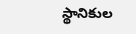స్థానికుల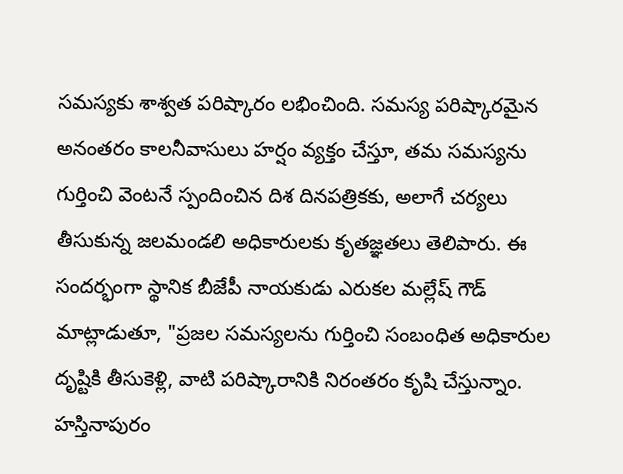సమస్యకు శాశ్వత పరిష్కారం లభించింది. సమస్య పరిష్కారమైన అనంతరం కాలనీవాసులు హర్షం వ్యక్తం చేస్తూ, తమ సమస్యను గుర్తించి వెంటనే స్పందించిన దిశ దినపత్రికకు, అలాగే చర్యలు తీసుకున్న జలమండలి అధికారులకు కృతజ్ఞతలు తెలిపారు. ఈ సందర్భంగా స్థానిక బీజేపీ నాయకుడు ఎరుకల మల్లేష్ గౌడ్ మాట్లాడుతూ, "ప్రజల సమస్యలను గుర్తించి సంబంధిత అధికారుల దృష్టికి తీసుకెళ్లి, వాటి పరిష్కారానికి నిరంతరం కృషి చేస్తున్నాం. హస్తినాపురం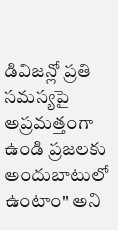డివిజన్లో ప్రతి సమస్యపై అప్రమత్తంగా ఉండి ప్రజలకు అందుబాటులో ఉంటాం" అని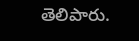తెలిపారు.